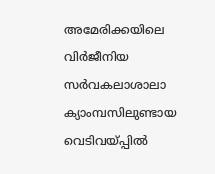അമേരിക്കയിലെ വിർജീനിയ സർവകലാശാലാ ക്യാംമ്പസിലുണ്ടായ വെടിവയ്പ്പിൽ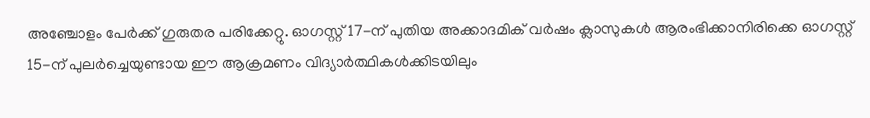അഞ്ചോളം പേർക്ക് ഗുരുതര പരിക്കേറ്റു. ഓഗസ്റ്റ് 17-ന് പുതിയ അക്കാദമിക് വർഷം ക്ലാസുകൾ ആരംഭിക്കാനിരിക്കെ ഓഗസ്റ്റ് 15-ന് പുലർച്ചെയുണ്ടായ ഈ ആക്രമണം വിദ്യാർത്ഥികൾക്കിടയിലും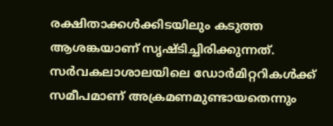രക്ഷിതാക്കൾക്കിടയിലും കടുത്ത ആശങ്കയാണ് സൃഷ്ടിച്ചിരിക്കുന്നത്. സർവകലാശാലയിലെ ഡോർമിറ്ററികൾക്ക് സമീപമാണ് അക്രമണമുണ്ടായതെന്നും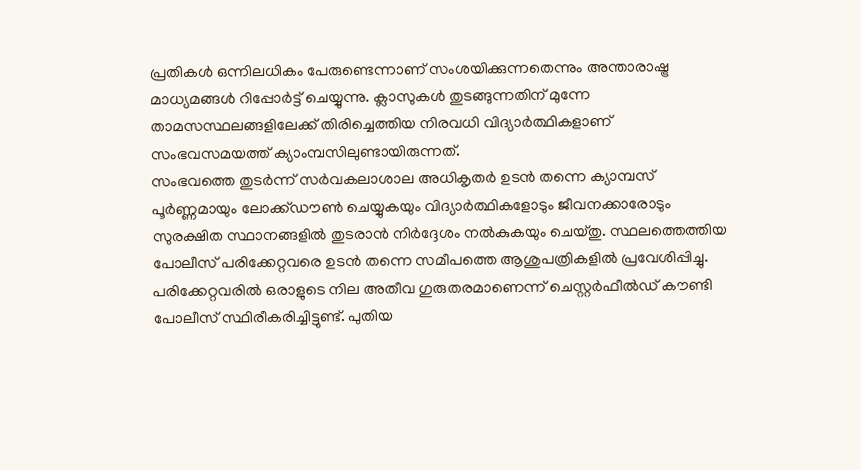പ്രതികൾ ഒന്നിലധികം പേരുണ്ടെന്നാണ് സംശയിക്കുന്നതെന്നും അന്താരാഷ്ട്ര മാധ്യമങ്ങൾ റിപ്പോർട്ട് ചെയ്യുന്നു. ക്ലാസുകൾ തുടങ്ങുന്നതിന് മുന്നേ താമസസ്ഥലങ്ങളിലേക്ക് തിരിച്ചെത്തിയ നിരവധി വിദ്യാർത്ഥികളാണ് സംഭവസമയത്ത് ക്യാംമ്പസിലുണ്ടായിരുന്നത്.
സംഭവത്തെ തുടർന്ന് സർവകലാശാല അധികൃതർ ഉടൻ തന്നെ ക്യാമ്പസ് പൂർണ്ണമായും ലോക്ക്ഡൗൺ ചെയ്യുകയും വിദ്യാർത്ഥികളോടും ജീവനക്കാരോടും സുരക്ഷിത സ്ഥാനങ്ങളിൽ തുടരാൻ നിർദ്ദേശം നൽകുകയും ചെയ്തു. സ്ഥലത്തെത്തിയ പോലീസ് പരിക്കേറ്റവരെ ഉടൻ തന്നെ സമീപത്തെ ആശുപത്രികളിൽ പ്രവേശിപ്പിച്ചു. പരിക്കേറ്റവരിൽ ഒരാളുടെ നില അതീവ ഗുരുതരമാണെന്ന് ചെസ്റ്റർഫീൽഡ് കൗണ്ടി പോലീസ് സ്ഥിരീകരിച്ചിട്ടുണ്ട്. പുതിയ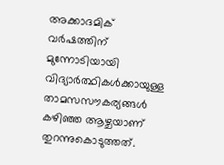അക്കാദമിക് വർഷത്തിന് മുന്നോടിയായി വിദ്യാർത്ഥികൾക്കായുള്ള താമസസൗകര്യങ്ങൾ കഴിഞ്ഞ ആഴ്ചയാണ് തുറന്നുകൊടുത്തത്.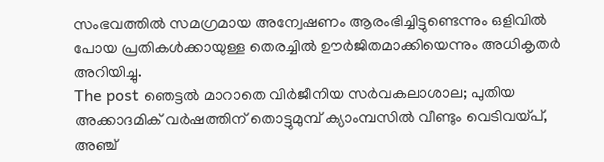സംഭവത്തിൽ സമഗ്രമായ അന്വേഷണം ആരംഭിച്ചിട്ടുണ്ടെന്നും ഒളിവിൽ പോയ പ്രതികൾക്കായുള്ള തെരച്ചിൽ ഊർജിതമാക്കിയെന്നും അധികൃതർ അറിയിച്ചു.
The post ഞെട്ടൽ മാറാതെ വിർജീനിയ സർവകലാശാല; പുതിയ അക്കാദമിക് വർഷത്തിന് തൊട്ടുമുമ്പ് ക്യാംമ്പസിൽ വീണ്ടും വെടിവയ്പ്, അഞ്ച്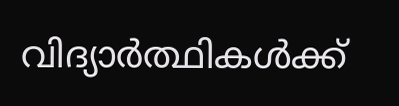വിദ്യാർത്ഥികൾക്ക്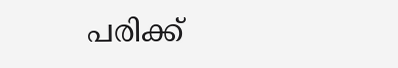പരിക്ക്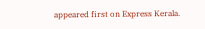appeared first on Express Kerala.